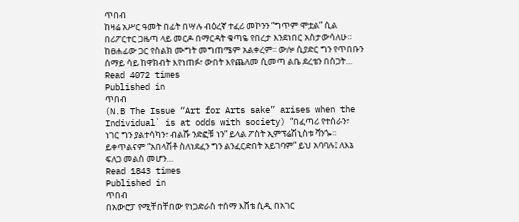ጥበብ
ከዛሬ አሥር ዓመት በፊት በሣሉ ብዕረኛ ተፈሪ መኮንን “ግጥም ሞቷል” ሲል በሪፖርተር ጋዜጣ ላይ መርዶ በማርዳት ቁጣዬ የበረታ እንደነበር አስታውሳለሁ። ከፀሐፊው ጋር የስልክ ሙግት መግጠሜም አልቀረም፡፡ ውሎ ሲያድር ግን የጥበቡን ሰማይ ሳይ ከዋክብት እየነጠፉ፣ ውበት እየጨለመ ሲመጣ ልቤ ደረቴን በስጋት…
Read 4072 times
Published in
ጥበብ
(N.B The Issue “Art for Arts sake” arises when the Individual` is at odds with society) “በፈጣሪ የተሰራን፣ ነገር ግን ያልተሳካን፣ ብልሹ ንድፎቹ ነን” ይላል ፖስት ኢምፕሬሽኒስቱ ቫንጐ፡፡ ይቀጥልናም “አበላሽቶ ስለነደፈን ግን ልንፈርድበት አይገባም” ይህ አባባሉ፤ ለእኔ ፍለጋ መልስ መሆን…
Read 1843 times
Published in
ጥበብ
በአውሮፓ የሚቸበቸበው የነጋድራስ ተሰማ እሸቴ ሲዲ በአገር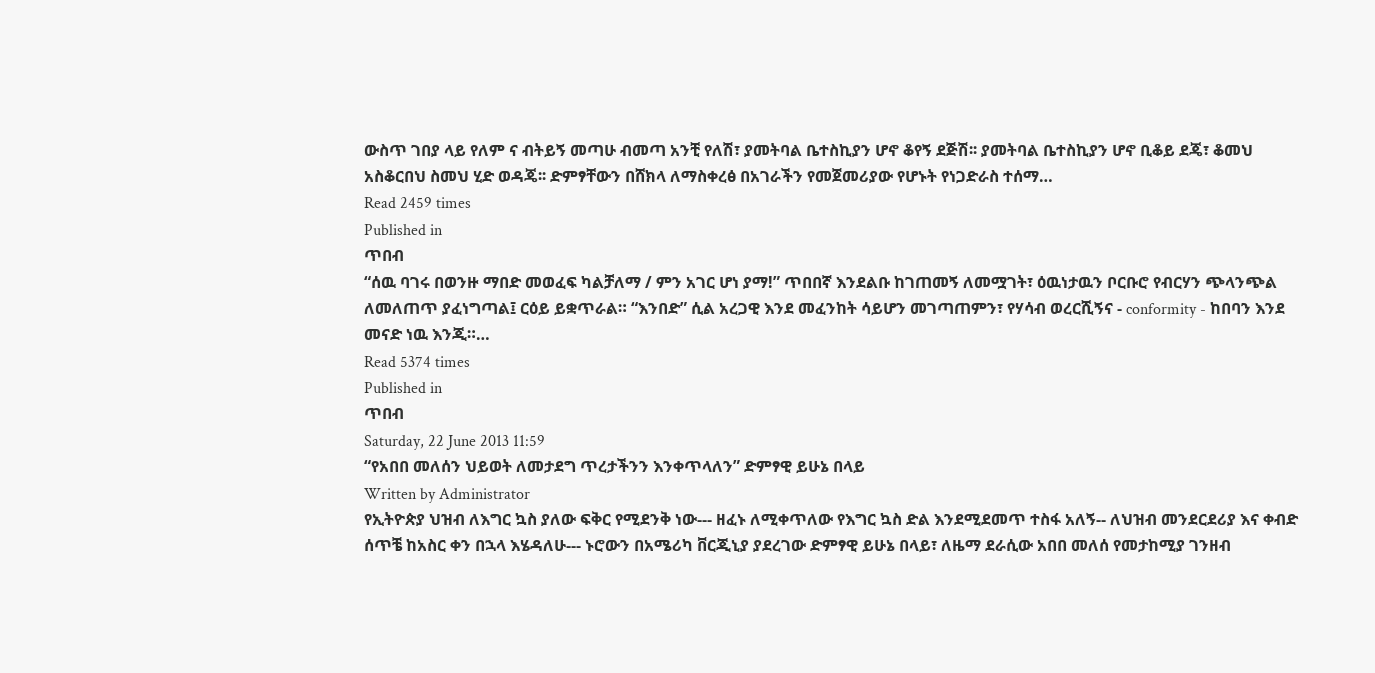ውስጥ ገበያ ላይ የለም ና ብትይኝ መጣሁ ብመጣ አንቺ የለሽ፣ ያመትባል ቤተስኪያን ሆኖ ቆየኝ ደጅሽ፡፡ ያመትባል ቤተስኪያን ሆኖ ቢቆይ ደጄ፣ ቆመህ አስቆርበህ ስመህ ሂድ ወዳጄ፡፡ ድምፃቸውን በሸክላ ለማስቀረፅ በአገራችን የመጀመሪያው የሆኑት የነጋድራስ ተሰማ…
Read 2459 times
Published in
ጥበብ
“ሰዉ ባገሩ በወንዙ ማበድ መወፈፍ ካልቻለማ / ምን አገር ሆነ ያማ!” ጥበበኛ እንደልቡ ከገጠመኝ ለመሟገት፣ ዕዉነታዉን ቦርቡሮ የብርሃን ጭላንጭል ለመለጠጥ ያፈነግጣል፤ ርዕይ ይቋጥራል። “እንበድ” ሲል አረጋዊ እንደ መፈንከት ሳይሆን መገጣጠምን፣ የሃሳብ ወረርሺኝና - conformity - ከበባን እንደ መናድ ነዉ እንጂ።…
Read 5374 times
Published in
ጥበብ
Saturday, 22 June 2013 11:59
“የአበበ መለሰን ህይወት ለመታደግ ጥረታችንን እንቀጥላለን” ድምፃዊ ይሁኔ በላይ
Written by Administrator
የኢትዮጵያ ህዝብ ለእግር ኳስ ያለው ፍቅር የሚደንቅ ነው--- ዘፈኑ ለሚቀጥለው የእግር ኳስ ድል እንደሚደመጥ ተስፋ አለኝ-- ለህዝብ መንደርደሪያ እና ቀብድ ሰጥቼ ከአስር ቀን በኋላ እሄዳለሁ--- ኑሮውን በአሜሪካ ቨርጂኒያ ያደረገው ድምፃዊ ይሁኔ በላይ፣ ለዜማ ደራሲው አበበ መለሰ የመታከሚያ ገንዘብ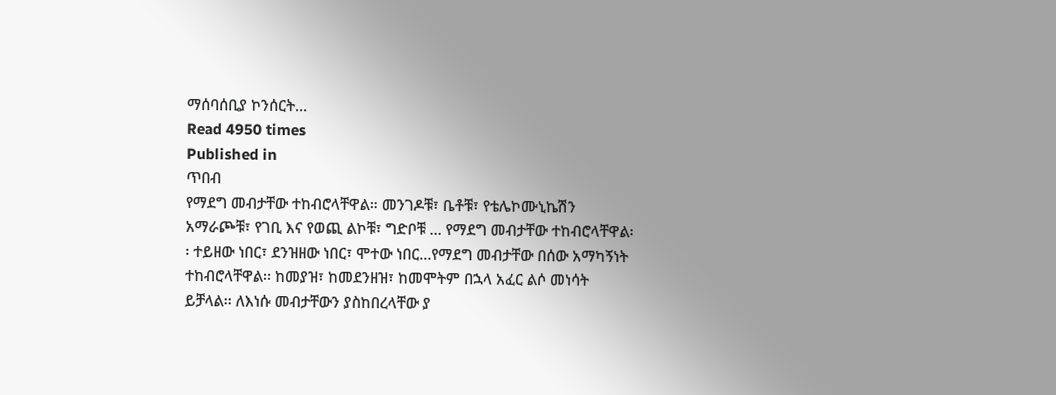ማሰባሰቢያ ኮንሰርት…
Read 4950 times
Published in
ጥበብ
የማደግ መብታቸው ተከብሮላቸዋል። መንገዶቹ፣ ቤቶቹ፣ የቴሌኮሙኒኬሽን አማራጮቹ፣ የገቢ እና የወጪ ልኮቹ፣ ግድቦቹ … የማደግ መብታቸው ተከብሮላቸዋል፡፡ ተይዘው ነበር፣ ደንዝዘው ነበር፣ ሞተው ነበር…የማደግ መብታቸው በሰው አማካኝነት ተከብሮላቸዋል፡፡ ከመያዝ፣ ከመደንዘዝ፣ ከመሞትም በኋላ አፈር ልሶ መነሳት ይቻላል፡፡ ለእነሱ መብታቸውን ያስከበረላቸው ያ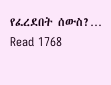የፈረደበት ሰውስ?…
Read 1768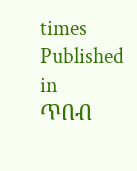times
Published in
ጥበብ